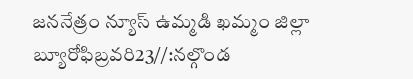జననేత్రం న్యూస్ ఉమ్మడి ఖమ్మం జిల్లా బ్యూరోఫిబ్రవరి23//:నల్గొండ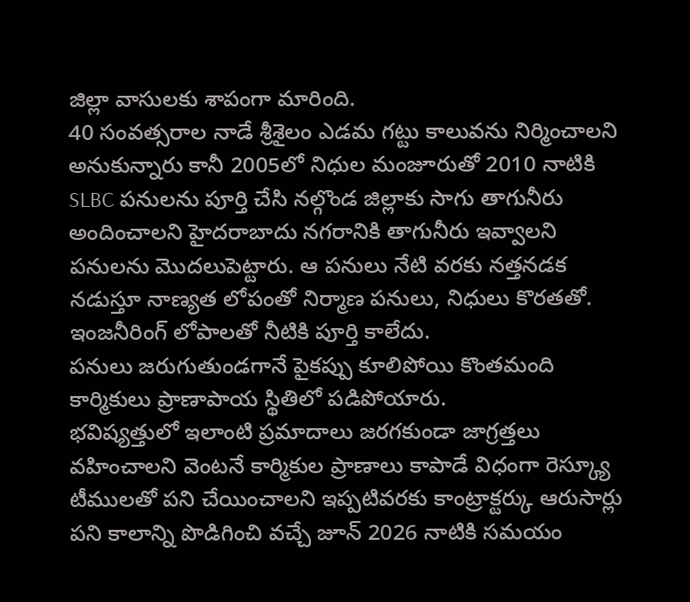జిల్లా వాసులకు శాపంగా మారింది.
40 సంవత్సరాల నాడే శ్రీశైలం ఎడమ గట్టు కాలువను నిర్మించాలని అనుకున్నారు కానీ 2005లో నిధుల మంజూరుతో 2010 నాటికి SLBC పనులను పూర్తి చేసి నల్గొండ జిల్లాకు సాగు తాగునీరు అందించాలని హైదరాబాదు నగరానికి తాగునీరు ఇవ్వాలని పనులను మొదలుపెట్టారు. ఆ పనులు నేటి వరకు నత్తనడక నడుస్తూ నాణ్యత లోపంతో నిర్మాణ పనులు, నిధులు కొరతతో. ఇంజనీరింగ్ లోపాలతో నీటికి పూర్తి కాలేదు.
పనులు జరుగుతుండగానే పైకప్పు కూలిపోయి కొంతమంది కార్మికులు ప్రాణాపాయ స్థితిలో పడిపోయారు.
భవిష్యత్తులో ఇలాంటి ప్రమాదాలు జరగకుండా జాగ్రత్తలు వహించాలని వెంటనే కార్మికుల ప్రాణాలు కాపాడే విధంగా రెస్క్యూ టీములతో పని చేయించాలని ఇప్పటివరకు కాంట్రాక్టర్కు ఆరుసార్లు పని కాలాన్ని పొడిగించి వచ్చే జూన్ 2026 నాటికి సమయం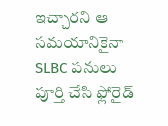ఇచ్చారని ఆ సమయానికైనా SLBC పనులు పూర్తి చేసి ఫ్లోరైడ్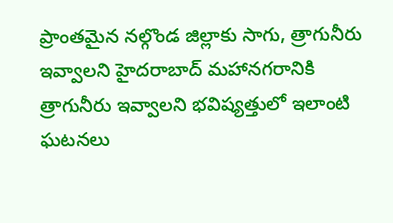ప్రాంతమైన నల్గొండ జిల్లాకు సాగు, త్రాగునీరు ఇవ్వాలని హైదరాబాద్ మహానగరానికి త్రాగునీరు ఇవ్వాలని భవిష్యత్తులో ఇలాంటి ఘటనలు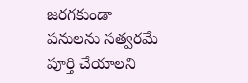జరగకుండా పనులను సత్వరమే పూర్తి చేయాలని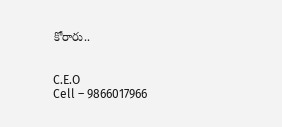కోరారు..


C.E.O
Cell – 9866017966